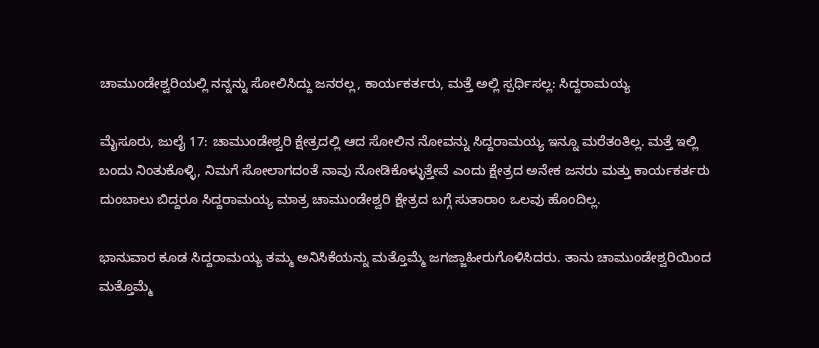ಚಾಮುಂಡೇಶ್ವರಿಯಲ್ಲಿ ನನ್ನನ್ನು ಸೋಲಿಸಿದ್ದು ಜನರಲ್ಲ, ಕಾರ್ಯಕರ್ತರು, ಮತ್ತೆ ಅಲ್ಲಿ ಸ್ಪರ್ಧಿಸಲ್ಲ: ಸಿದ್ದರಾಮಯ್ಯ

ಮೈಸೂರು, ಜುಲೈ 17: ಚಾಮುಂಡೇಶ್ವರಿ ಕ್ಷೇತ್ರದಲ್ಲಿ ಆದ ಸೋಲಿನ ನೋವನ್ನು ಸಿದ್ದರಾಮಯ್ಯ ಇನ್ನೂ ಮರೆತಂತಿಲ್ಲ. ಮತ್ತೆ ಇಲ್ಲಿ ಬಂದು ನಿಂತುಕೊಳ್ಳಿ, ನಿಮಗೆ ಸೋಲಾಗದಂತೆ ನಾವು ನೋಡಿಕೊಳ್ಳುತ್ತೇವೆ ಎಂದು ಕ್ಷೇತ್ರದ ಅನೇಕ ಜನರು ಮತ್ತು ಕಾರ್ಯಕರ್ತರು ದುಂಬಾಲು ಬಿದ್ದರೂ ಸಿದ್ದರಾಮಯ್ಯ ಮಾತ್ರ ಚಾಮುಂಡೇಶ್ವರಿ ಕ್ಷೇತ್ರದ ಬಗ್ಗೆ ಸುತಾರಾಂ ಒಲವು ಹೊಂದಿಲ್ಲ.

ಭಾನುವಾರ ಕೂಡ ಸಿದ್ದರಾಮಯ್ಯ ತಮ್ಮ ಅನಿಸಿಕೆಯನ್ನು ಮತ್ತೊಮ್ಮೆ ಜಗಜ್ಜಾಹೀರುಗೊಳಿಸಿದರು. ತಾನು ಚಾಮುಂಡೇಶ್ವರಿಯಿಂದ ಮತ್ತೊಮ್ಮೆ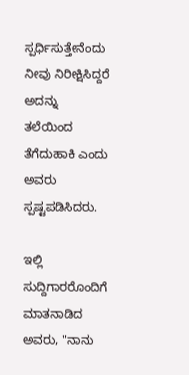ಸ್ಪರ್ಧಿಸುತ್ತೇನೆಂದು ನೀವು ನಿರೀಕ್ಷಿಸಿದ್ದರೆ ಅದನ್ನು ತಲೆಯಿಂದ ತೆಗೆದುಹಾಕಿ ಎಂದು ಅವರು ಸ್ಪಷ್ಟಪಡಿಸಿದರು.

ಇಲ್ಲಿ ಸುದ್ದಿಗಾರರೊಂದಿಗೆ ಮಾತನಾಡಿದ ಅವರು, "ನಾನು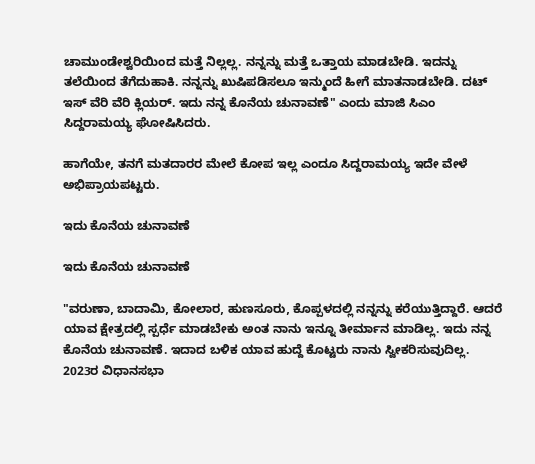ಚಾಮುಂಡೇಶ್ವರಿಯಿಂದ ಮತ್ತೆ ನಿಲ್ಲಲ್ಲ. ನನ್ನನ್ನು ಮತ್ತೆ ಒತ್ತಾಯ ಮಾಡಬೇಡಿ. ಇದನ್ನು ತಲೆಯಿಂದ ತೆಗೆದುಹಾಕಿ. ನನ್ನನ್ನು ಖುಷಿಪಡಿಸಲೂ ಇನ್ಮುಂದೆ ಹೀಗೆ ಮಾತನಾಡಬೇಡಿ. ದಟ್ ಇಸ್ ವೆರಿ ವೆರಿ ಕ್ಲಿಯರ್. ಇದು ನನ್ನ ಕೊನೆಯ ಚುನಾವಣೆ" ಎಂದು ಮಾಜಿ ಸಿಎಂ ಸಿದ್ದರಾಮಯ್ಯ ಘೋಷಿಸಿದರು.

ಹಾಗೆಯೇ, ತನಗೆ ಮತದಾರರ ಮೇಲೆ ಕೋಪ ಇಲ್ಲ ಎಂದೂ ಸಿದ್ದರಾಮಯ್ಯ ಇದೇ ವೇಳೆ ಅಭಿಪ್ರಾಯಪಟ್ಟರು.

ಇದು ಕೊನೆಯ ಚುನಾವಣೆ

ಇದು ಕೊನೆಯ ಚುನಾವಣೆ

"ವರುಣಾ, ಬಾದಾಮಿ, ಕೋಲಾರ, ಹುಣಸೂರು, ಕೊಪ್ಪಳದಲ್ಲಿ ನನ್ನನ್ನು ಕರೆಯುತ್ತಿದ್ದಾರೆ. ಆದರೆ ಯಾವ ಕ್ಷೇತ್ರದಲ್ಲಿ ಸ್ಪರ್ಧೆ ಮಾಡಬೇಕು ಅಂತ ನಾನು ಇನ್ನೂ ತೀರ್ಮಾನ ಮಾಡಿಲ್ಲ. ಇದು ನನ್ನ ಕೊನೆಯ ಚುನಾವಣೆ. ಇದಾದ ಬಳಿಕ ಯಾವ ಹುದ್ದೆ ಕೊಟ್ಟರು ನಾನು ಸ್ವೀಕರಿಸುವುದಿಲ್ಲ. 2023ರ ವಿಧಾನಸಭಾ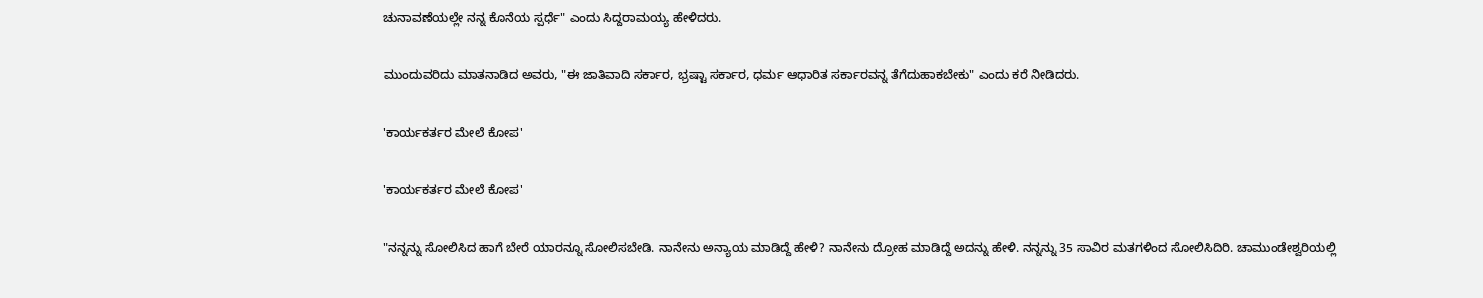ಚುನಾವಣೆಯಲ್ಲೇ ನನ್ನ ಕೊನೆಯ ಸ್ಪರ್ಧೆ" ಎಂದು ಸಿದ್ದರಾಮಯ್ಯ ಹೇಳಿದರು.

ಮುಂದುವರಿದು ಮಾತನಾಡಿದ ಅವರು, "ಈ ಜಾತಿವಾದಿ ಸರ್ಕಾರ, ಭ್ರಷ್ಟಾ ಸರ್ಕಾರ, ಧರ್ಮ ಆಧಾರಿತ ಸರ್ಕಾರವನ್ನ ತೆಗೆದುಹಾಕಬೇಕು" ಎಂದು ಕರೆ ನೀಡಿದರು.

'ಕಾರ್ಯಕರ್ತರ ಮೇಲೆ ಕೋಪ'

'ಕಾರ್ಯಕರ್ತರ ಮೇಲೆ ಕೋಪ'

"ನನ್ನನ್ನು ಸೋಲಿಸಿದ ಹಾಗೆ ಬೇರೆ ಯಾರನ್ನೂ ಸೋಲಿಸಬೇಡಿ. ನಾನೇನು ಅನ್ಯಾಯ ಮಾಡಿದ್ದೆ ಹೇಳಿ? ನಾನೇನು ದ್ರೋಹ ಮಾಡಿದ್ದೆ ಅದನ್ನು ಹೇಳಿ. ನನ್ನನ್ನು 35 ಸಾವಿರ ಮತಗಳಿಂದ ಸೋಲಿಸಿದಿರಿ. ಚಾಮುಂಡೇಶ್ವರಿಯಲ್ಲಿ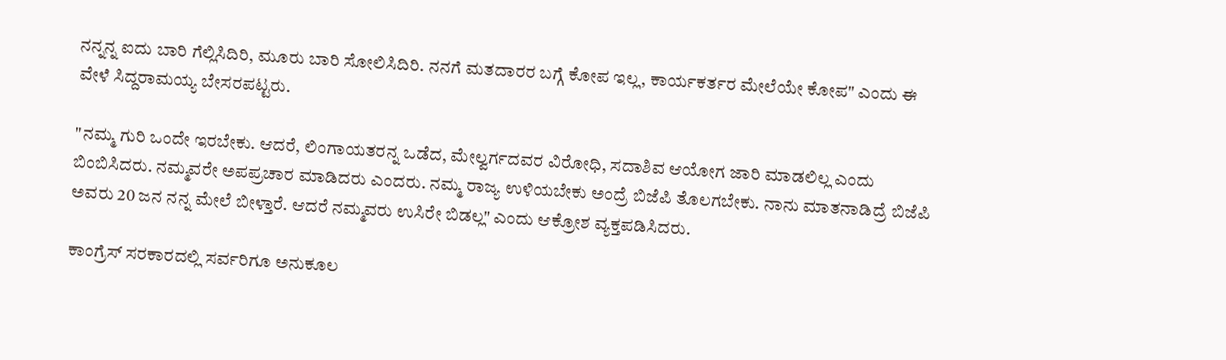ನನ್ನನ್ನ ಐದು ಬಾರಿ ಗೆಲ್ಲಿಸಿದಿರಿ, ಮೂರು ಬಾರಿ ಸೋಲಿಸಿದಿರಿ. ನನಗೆ ಮತದಾರರ ಬಗ್ಗೆ ಕೋಪ ಇಲ್ಲ, ಕಾರ್ಯಕರ್ತರ ಮೇಲೆಯೇ ಕೋಪ" ಎಂದು ಈ ವೇಳೆ ಸಿದ್ದರಾಮಯ್ಯ ಬೇಸರಪಟ್ಟರು.

"ನಮ್ಮ ಗುರಿ ಒಂದೇ ಇರಬೇಕು. ಆದರೆ, ಲಿಂಗಾಯತರನ್ನ ಒಡೆದ, ಮೇಲ್ವರ್ಗದವರ ವಿರೋಧಿ, ಸದಾಶಿವ ಆಯೋಗ ಜಾರಿ ಮಾಡಲಿಲ್ಲ ಎಂದು ಬಿಂಬಿಸಿದರು. ನಮ್ಮವರೇ ಅಪಪ್ರಚಾರ ಮಾಡಿದರು ಎಂದರು. ನಮ್ಮ ರಾಜ್ಯ ಉಳಿಯಬೇಕು ಅಂದ್ರೆ ಬಿಜೆಪಿ ತೊಲಗಬೇಕು. ನಾನು ಮಾತನಾಡಿದ್ರೆ ಬಿಜೆಪಿ ಅವರು 20 ಜನ ನನ್ನ ಮೇಲೆ ಬೀಳ್ತಾರೆ. ಆದರೆ ನಮ್ಮವರು ಉಸಿರೇ ಬಿಡಲ್ಲ" ಎಂದು ಆಕ್ರೋಶ ವ್ಯಕ್ತಪಡಿಸಿದರು.

ಕಾಂಗ್ರೆಸ್ ಸರಕಾರದಲ್ಲಿ ಸರ್ವರಿಗೂ ಅನುಕೂಲ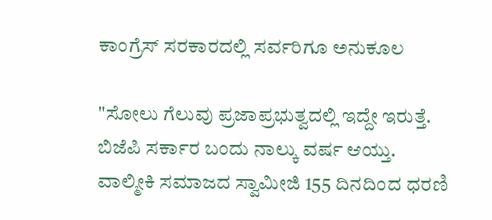ಕಾಂಗ್ರೆಸ್ ಸರಕಾರದಲ್ಲಿ ಸರ್ವರಿಗೂ ಅನುಕೂಲ

"ಸೋಲು ಗೆಲುವು ಪ್ರಜಾಪ್ರಭುತ್ವದಲ್ಲಿ ಇದ್ದೇ ಇರುತ್ತೆ. ಬಿಜೆಪಿ ಸರ್ಕಾರ ಬಂದು ನಾಲ್ಕು ವರ್ಷ ಆಯ್ತು. ವಾಲ್ಮೀಕಿ ಸಮಾಜದ ಸ್ವಾಮೀಜಿ 155 ದಿನದಿಂದ ಧರಣಿ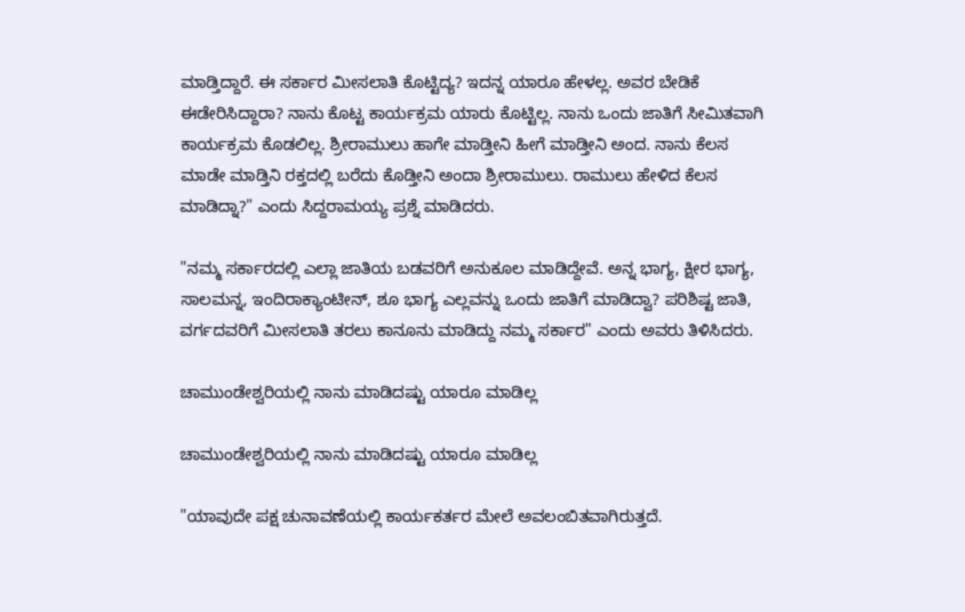ಮಾಡ್ತಿದ್ದಾರೆ. ಈ ಸರ್ಕಾರ ಮೀಸಲಾತಿ ಕೊಟ್ಟಿದ್ಯ? ಇದನ್ನ ಯಾರೂ ಹೇಳಲ್ಲ. ಅವರ ಬೇಡಿಕೆ ಈಡೇರಿಸಿದ್ದಾರಾ? ನಾನು ಕೊಟ್ಟ ಕಾರ್ಯಕ್ರಮ ಯಾರು ಕೊಟ್ಟಿಲ್ಲ. ನಾನು ಒಂದು ಜಾತಿಗೆ ಸೀಮಿತವಾಗಿ ಕಾರ್ಯಕ್ರಮ ಕೊಡಲಿಲ್ಲ. ಶ್ರೀರಾಮುಲು ಹಾಗೇ ಮಾಡ್ತೀನಿ ಹೀಗೆ ಮಾಡ್ತೀನಿ ಅಂದ. ನಾನು ಕೆಲಸ ಮಾಡೇ ಮಾಡ್ತಿನಿ ರಕ್ತದಲ್ಲಿ ಬರೆದು ಕೊಡ್ತೀನಿ ಅಂದಾ ಶ್ರೀರಾಮುಲು. ರಾಮುಲು ಹೇಳಿದ ಕೆಲಸ ಮಾಡಿದ್ನಾ?" ಎಂದು ಸಿದ್ದರಾಮಯ್ಯ ಪ್ರಶ್ನೆ ಮಾಡಿದರು.

"ನಮ್ಮ ಸರ್ಕಾರದಲ್ಲಿ ಎಲ್ಲಾ ಜಾತಿಯ ಬಡವರಿಗೆ ಅನುಕೂಲ ಮಾಡಿದ್ದೇವೆ. ಅನ್ನ ಭಾಗ್ಯ, ಕ್ಷೀರ ಭಾಗ್ಯ, ಸಾಲಮನ್ನ, ಇಂದಿರಾಕ್ಯಾಂಟೀನ್, ಶೂ ಭಾಗ್ಯ ಎಲ್ಲವನ್ನು ಒಂದು ಜಾತಿಗೆ ಮಾಡಿದ್ವಾ? ಪರಿಶಿಷ್ಟ ಜಾತಿ, ವರ್ಗದವರಿಗೆ ಮೀಸಲಾತಿ ತರಲು ಕಾನೂನು ಮಾಡಿದ್ದು ನಮ್ಮ ಸರ್ಕಾರ" ಎಂದು ಅವರು ತಿಳಿಸಿದರು.

ಚಾಮುಂಡೇಶ್ವರಿಯಲ್ಲಿ ನಾನು ಮಾಡಿದಷ್ಟು ಯಾರೂ ಮಾಡಿಲ್ಲ

ಚಾಮುಂಡೇಶ್ವರಿಯಲ್ಲಿ ನಾನು ಮಾಡಿದಷ್ಟು ಯಾರೂ ಮಾಡಿಲ್ಲ

"ಯಾವುದೇ ಪಕ್ಷ ಚುನಾವಣೆಯಲ್ಲಿ ಕಾರ್ಯಕರ್ತರ ಮೇಲೆ ಅವಲಂಬಿತವಾಗಿರುತ್ತದೆ.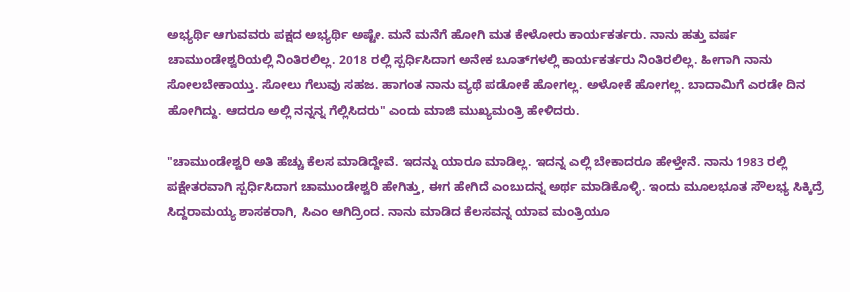ಅಭ್ಯರ್ಥಿ ಆಗುವವರು ಪಕ್ಷದ ಅಭ್ಯರ್ಥಿ ಅಷ್ಟೇ. ಮನೆ ಮನೆಗೆ ಹೋಗಿ ಮತ ಕೇಳೋರು ಕಾರ್ಯಕರ್ತರು. ನಾನು ಹತ್ತು ವರ್ಷ ಚಾಮುಂಡೇಶ್ವರಿಯಲ್ಲಿ ನಿಂತಿರಲಿಲ್ಲ. 2018 ರಲ್ಲಿ ಸ್ಪರ್ಧಿಸಿದಾಗ ಅನೇಕ ಬೂತ್‌ಗಳಲ್ಲಿ ಕಾರ್ಯಕರ್ತರು ನಿಂತಿರಲಿಲ್ಲ. ಹೀಗಾಗಿ ನಾನು ಸೋಲಬೇಕಾಯ್ತು. ಸೋಲು ಗೆಲುವು ಸಹಜ. ಹಾಗಂತ ನಾನು ವ್ಯಥೆ ಪಡೋಕೆ ಹೋಗಲ್ಲ. ಅಳೋಕೆ ಹೋಗಲ್ಲ. ಬಾದಾಮಿಗೆ ಎರಡೇ ದಿನ ಹೋಗಿದ್ದು. ಆದರೂ ಅಲ್ಲಿ ನನ್ನನ್ನ ಗೆಲ್ಲಿಸಿದರು" ಎಂದು ಮಾಜಿ ಮುಖ್ಯಮಂತ್ರಿ ಹೇಳಿದರು.

"ಚಾಮುಂಡೇಶ್ವರಿ ಅತಿ ಹೆಚ್ಚು ಕೆಲಸ ಮಾಡಿದ್ದೇವೆ. ಇದನ್ನು ಯಾರೂ ಮಾಡಿಲ್ಲ. ಇದನ್ನ ಎಲ್ಲಿ ಬೇಕಾದರೂ ಹೇಳ್ತೇನೆ. ನಾನು 1983 ರಲ್ಲಿ ಪಕ್ಷೇತರವಾಗಿ ಸ್ಪರ್ಧಿಸಿದಾಗ ಚಾಮುಂಡೇಶ್ವರಿ ಹೇಗಿತ್ತು, ಈಗ ಹೇಗಿದೆ ಎಂಬುದನ್ನ ಅರ್ಥ ಮಾಡಿಕೊಳ್ಳಿ. ಇಂದು ಮೂಲಭೂತ ಸೌಲಭ್ಯ ಸಿಕ್ಕಿದ್ರೆ ಸಿದ್ದರಾಮಯ್ಯ ಶಾಸಕರಾಗಿ, ಸಿಎಂ ಆಗಿದ್ರಿಂದ. ನಾನು ಮಾಡಿದ ಕೆಲಸವನ್ನ ಯಾವ ಮಂತ್ರಿಯೂ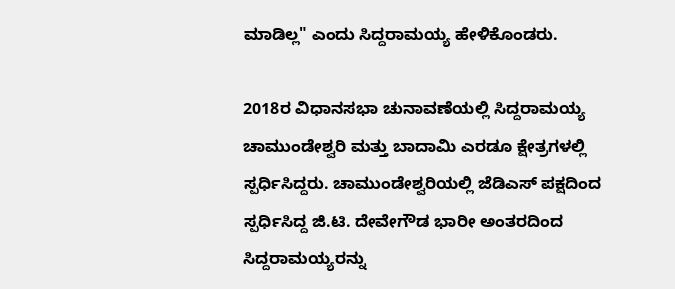ಮಾಡಿಲ್ಲ" ಎಂದು ಸಿದ್ದರಾಮಯ್ಯ ಹೇಳಿಕೊಂಡರು.

2018ರ ವಿಧಾನಸಭಾ ಚುನಾವಣೆಯಲ್ಲಿ ಸಿದ್ದರಾಮಯ್ಯ ಚಾಮುಂಡೇಶ್ವರಿ ಮತ್ತು ಬಾದಾಮಿ ಎರಡೂ ಕ್ಷೇತ್ರಗಳಲ್ಲಿ ಸ್ಪರ್ಧಿಸಿದ್ದರು. ಚಾಮುಂಡೇಶ್ವರಿಯಲ್ಲಿ ಜೆಡಿಎಸ್ ಪಕ್ಷದಿಂದ ಸ್ಪರ್ಧಿಸಿದ್ದ ಜಿ.ಟಿ. ದೇವೇಗೌಡ ಭಾರೀ ಅಂತರದಿಂದ ಸಿದ್ದರಾಮಯ್ಯರನ್ನು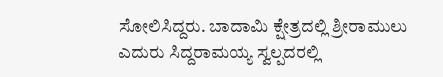ಸೋಲಿಸಿದ್ದರು. ಬಾದಾಮಿ ಕ್ಷೇತ್ರದಲ್ಲಿ ಶ್ರೀರಾಮುಲು ಎದುರು ಸಿದ್ದರಾಮಯ್ಯ ಸ್ವಲ್ಪದರಲ್ಲಿ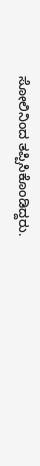ಸೋಲಿನಿಂದ ತಪ್ಪಿಸಿಕೊಂಡಿದ್ದರು.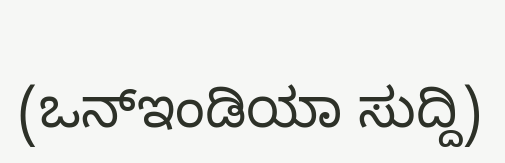(ಒನ್ಇಂಡಿಯಾ ಸುದ್ದಿ)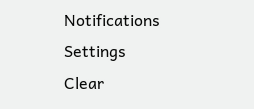Notifications
Settings
Clear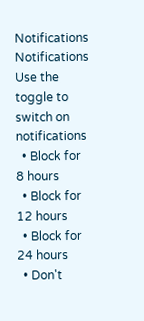Notifications
Notifications
Use the toggle to switch on notifications
  • Block for 8 hours
  • Block for 12 hours
  • Block for 24 hours
  • Don't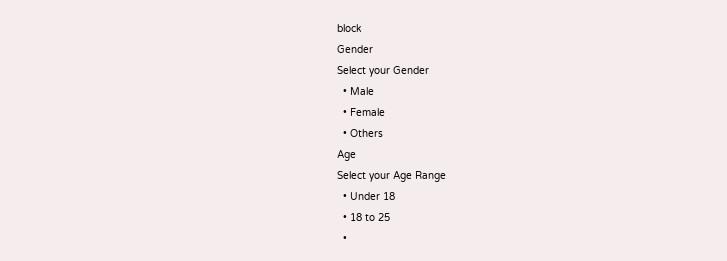block
Gender
Select your Gender
  • Male
  • Female
  • Others
Age
Select your Age Range
  • Under 18
  • 18 to 25
  •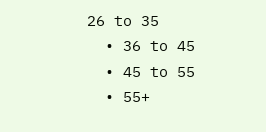26 to 35
  • 36 to 45
  • 45 to 55
  • 55+